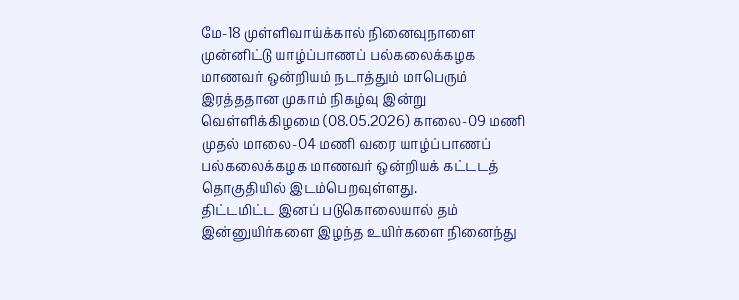மே-18 முள்ளிவாய்க்கால் நினைவுநாளை முன்னிட்டு யாழ்ப்பாணப் பல்கலைக்கழக மாணவர் ஒன்றியம் நடாத்தும் மாபெரும் இரத்ததான முகாம் நிகழ்வு இன்று வெள்ளிக்கிழமை (08.05.2026) காலை-09 மணி முதல் மாலை-04 மணி வரை யாழ்ப்பாணப் பல்கலைக்கழக மாணவர் ஒன்றியக் கட்டடத் தொகுதியில் இடம்பெறவுள்ளது.
திட்டமிட்ட இனப் படுகொலையால் தம் இன்னுயிர்களை இழந்த உயிர்களை நினைந்து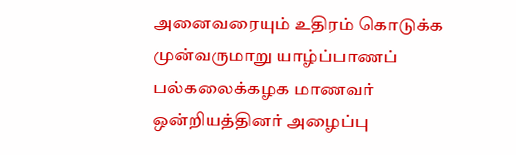அனைவரையும் உதிரம் கொடுக்க முன்வருமாறு யாழ்ப்பாணப் பல்கலைக்கழக மாணவர் ஒன்றியத்தினர் அழைப்பு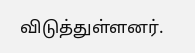விடுத்துள்ளனர்.